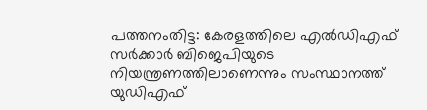പത്തനംതിട്ട: കേരളത്തിലെ എൽഡിഎഫ് സർക്കാർ ബിജെപിയുടെ നിയന്ത്രണത്തിലാണെന്നും സംസ്ഥാനത്ത് യുഡിഎഫ്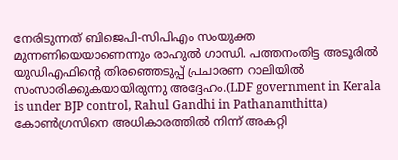നേരിടുന്നത് ബിജെപി-സിപിഎം സംയുക്ത മുന്നണിയെയാണെന്നും രാഹുൽ ഗാന്ധി. പത്തനംതിട്ട അടൂരിൽ യുഡിഎഫിന്റെ തിരഞ്ഞെടുപ്പ് പ്രചാരണ റാലിയിൽ സംസാരിക്കുകയായിരുന്നു അദ്ദേഹം.(LDF government in Kerala is under BJP control, Rahul Gandhi in Pathanamthitta)
കോൺഗ്രസിനെ അധികാരത്തിൽ നിന്ന് അകറ്റി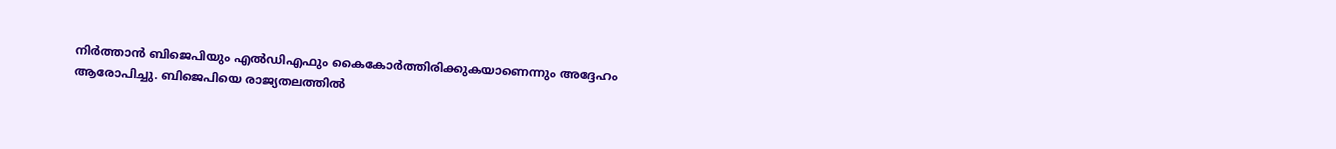നിർത്താൻ ബിജെപിയും എൽഡിഎഫും കൈകോർത്തിരിക്കുകയാണെന്നും അദ്ദേഹം ആരോപിച്ചു. ബിജെപിയെ രാജ്യതലത്തിൽ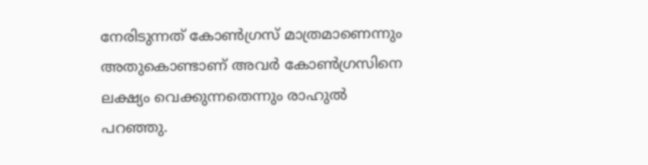നേരിടുന്നത് കോൺഗ്രസ് മാത്രമാണെന്നും അതുകൊണ്ടാണ് അവർ കോൺഗ്രസിനെ ലക്ഷ്യം വെക്കുന്നതെന്നും രാഹുൽ പറഞ്ഞു.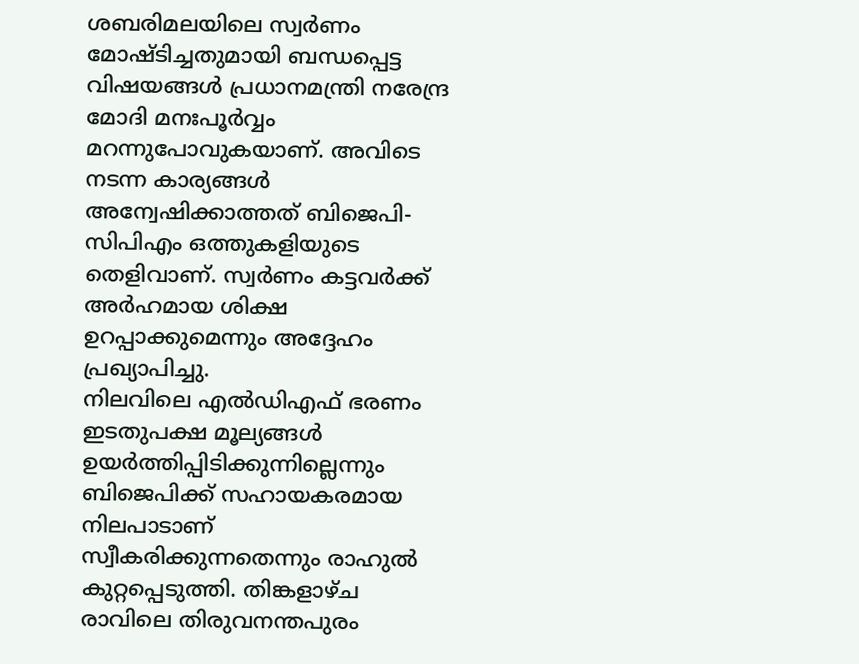ശബരിമലയിലെ സ്വർണം മോഷ്ടിച്ചതുമായി ബന്ധപ്പെട്ട വിഷയങ്ങൾ പ്രധാനമന്ത്രി നരേന്ദ്ര മോദി മനഃപൂർവ്വം മറന്നുപോവുകയാണ്. അവിടെ നടന്ന കാര്യങ്ങൾ അന്വേഷിക്കാത്തത് ബിജെപി-സിപിഎം ഒത്തുകളിയുടെ തെളിവാണ്. സ്വർണം കട്ടവർക്ക് അർഹമായ ശിക്ഷ ഉറപ്പാക്കുമെന്നും അദ്ദേഹം പ്രഖ്യാപിച്ചു.
നിലവിലെ എൽഡിഎഫ് ഭരണം ഇടതുപക്ഷ മൂല്യങ്ങൾ ഉയർത്തിപ്പിടിക്കുന്നില്ലെന്നും ബിജെപിക്ക് സഹായകരമായ നിലപാടാണ് സ്വീകരിക്കുന്നതെന്നും രാഹുൽ കുറ്റപ്പെടുത്തി. തിങ്കളാഴ്ച രാവിലെ തിരുവനന്തപുരം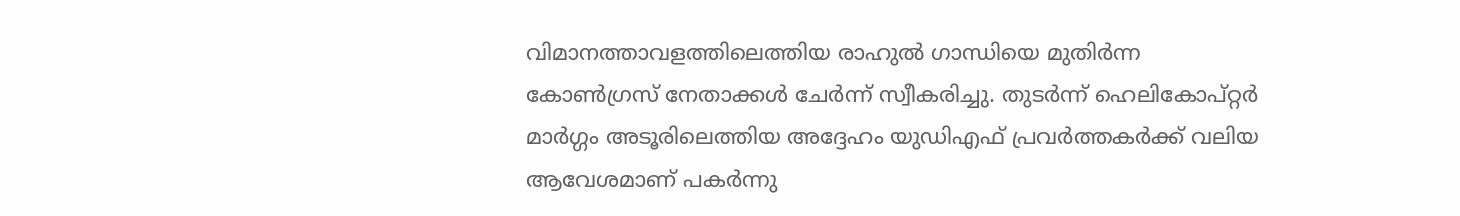വിമാനത്താവളത്തിലെത്തിയ രാഹുൽ ഗാന്ധിയെ മുതിർന്ന കോൺഗ്രസ് നേതാക്കൾ ചേർന്ന് സ്വീകരിച്ചു. തുടർന്ന് ഹെലികോപ്റ്റർ മാർഗ്ഗം അടൂരിലെത്തിയ അദ്ദേഹം യുഡിഎഫ് പ്രവർത്തകർക്ക് വലിയ ആവേശമാണ് പകർന്നു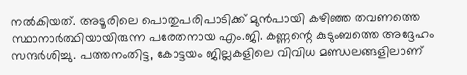നൽകിയത്. അടൂരിലെ പൊതുപരിപാടിക്ക് മുൻപായി കഴിഞ്ഞ തവണത്തെ സ്ഥാനാർത്ഥിയായിരുന്ന പരേതനായ എം.ജി. കണ്ണന്റെ കുടുംബത്തെ അദ്ദേഹം സന്ദർശിച്ചു. പത്തനംതിട്ട, കോട്ടയം ജില്ലകളിലെ വിവിധ മണ്ഡലങ്ങളിലാണ്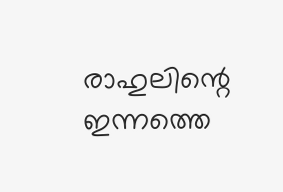രാഹുലിന്റെ ഇന്നത്തെ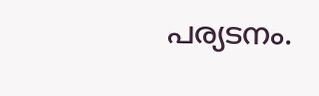പര്യടനം.